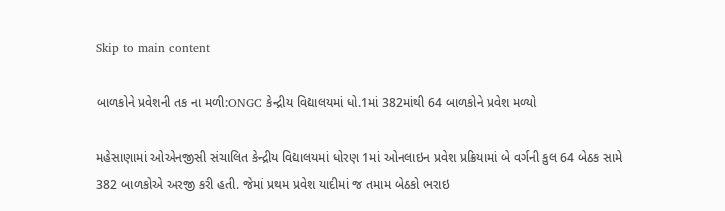Skip to main content

બાળકોને પ્રવેશની તક ના મળી:ONGC કેન્દ્રીય વિદ્યાલયમાં ધો.1માં 382માંથી 64 બાળકોને પ્રવેશ મળ્યો

મહેસાણામાં ઓએનજીસી સંચાલિત કેન્દ્રીય વિદ્યાલયમાં ધોરણ 1માં ઓનલાઇન પ્રવેશ પ્રક્રિયામાં બે વર્ગની કુલ 64 બેઠક સામે 382 બાળકોએ અરજી કરી હતી. જેમાં પ્રથમ પ્રવેશ યાદીમાં જ તમામ બેઠકો ભરાઇ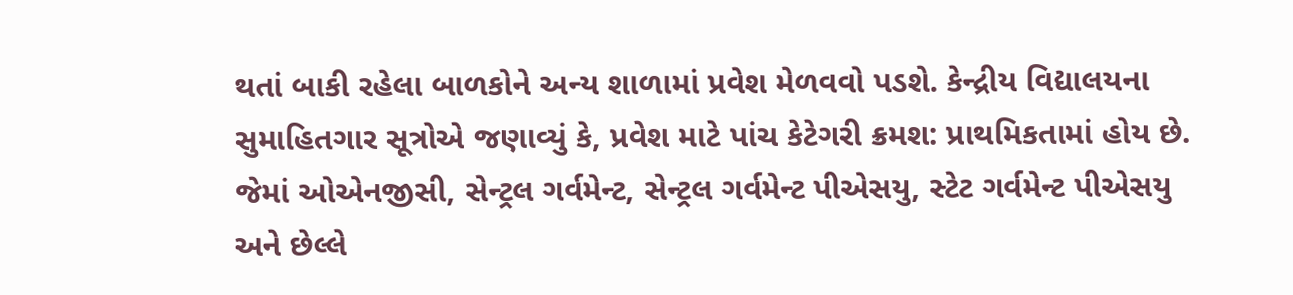થતાં બાકી રહેલા બાળકોને અન્ય શાળામાં પ્રવેશ મેળવવો પડશે. કેન્દ્રીય વિદ્યાલયના સુમાહિતગાર સૂત્રોએ જણાવ્યું કે, પ્રવેશ માટે પાંચ કેટેગરી ક્રમશ: પ્રાથમિકતામાં હોય છે. જેમાં ઓએનજીસી, સેન્ટ્રલ ગર્વમેન્ટ, સેન્ટ્રલ ગર્વમેન્ટ પીએસયુ, સ્ટેટ ગર્વમેન્ટ પીએસયુ અને છેલ્લે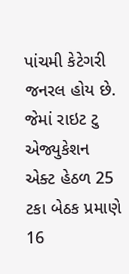પાંચમી કેટેગરી જનરલ હોય છે. જેમાં રાઇટ ટુ એજ્યુકેશન એક્ટ હેઠળ 25 ટકા બેઠક પ્રમાણે 16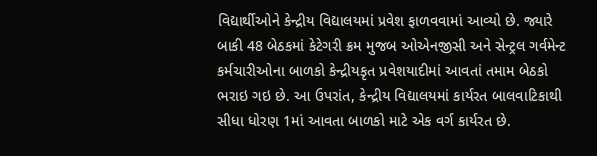વિદ્યાર્થીઓને કેન્દ્રીય વિદ્યાલયમાં પ્રવેશ ફાળવવામાં આવ્યો છે. જ્યારે બાકી 48 બેઠકમાં કેટેગરી ક્રમ મુજબ ઓએનજીસી અને સેન્ટ્રલ ગર્વમેન્ટ કર્મચારીઓના બાળકો કેન્દ્રીયકૃત પ્રવેશયાદીમાં આવતાં તમામ બેઠકો ભરાઇ ગઇ છે. આ ઉપરાંત, કેન્દ્રીય વિદ્યાલયમાં કાર્યરત બાલવાટિકાથી સીધા ધોરણ 1માં આવતા બાળકો માટે એક વર્ગ કાર્યરત છે.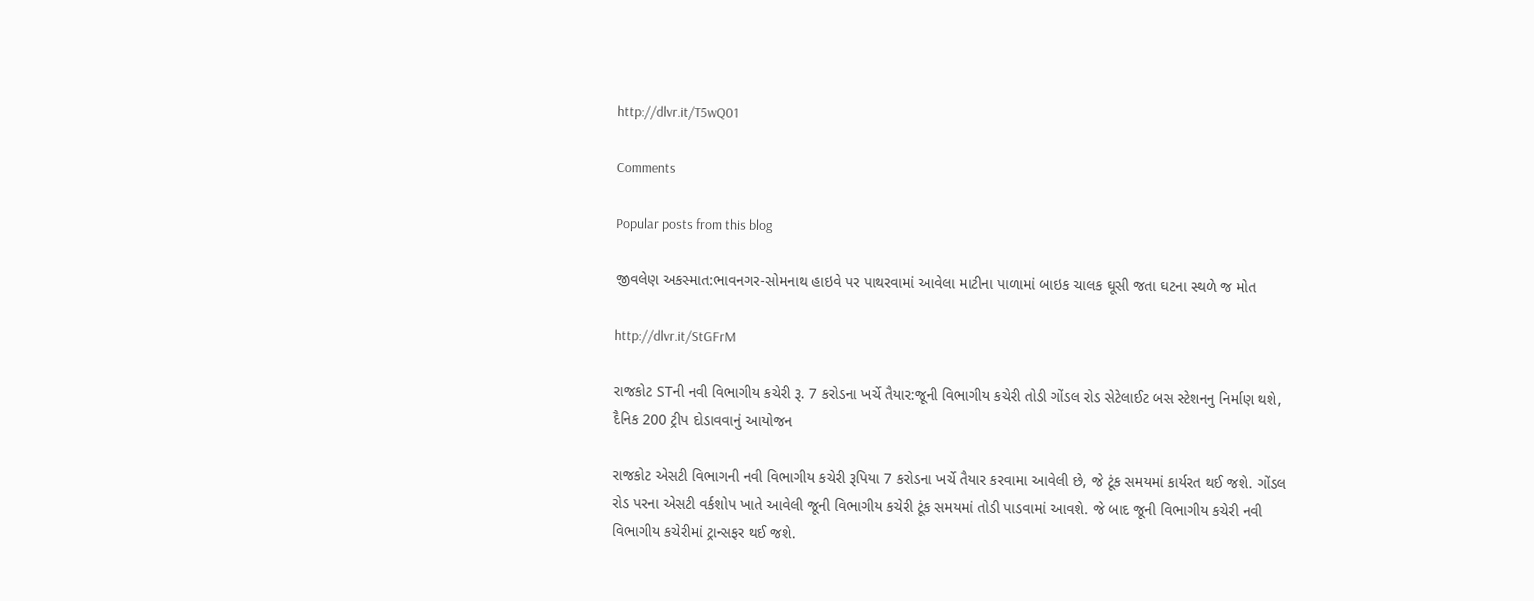http://dlvr.it/T5wQ01

Comments

Popular posts from this blog

જીવલેણ અકસ્માત:ભાવનગર-સોમનાથ હાઇવે પર પાથરવામાં આવેલા માટીના પાળામાં બાઇક ચાલક ઘૂસી જતા ઘટના સ્થળે જ મોત

http://dlvr.it/StGFrM

રાજકોટ STની નવી વિભાગીય કચેરી રૂ. 7 કરોડના ખર્ચે તૈયાર:જૂની વિભાગીય કચેરી તોડી ગોંડલ રોડ સેટેલાઈટ બસ સ્ટેશનનુ નિર્માણ થશે, દૈનિક 200 ટ્રીપ દોડાવવાનું આયોજન

રાજકોટ એસટી વિભાગની નવી વિભાગીય કચેરી રૂપિયા 7 કરોડના ખર્ચે તૈયાર કરવામા આવેલી છે, જે ટૂંક સમયમાં કાર્યરત થઈ જશે. ગોંડલ રોડ પરના એસટી વર્કશોપ ખાતે આવેલી જૂની વિભાગીય કચેરી ટૂંક સમયમાં તોડી પાડવામાં આવશે. જે બાદ જૂની વિભાગીય કચેરી નવી વિભાગીય કચેરીમાં ટ્રાન્સફર થઈ જશે.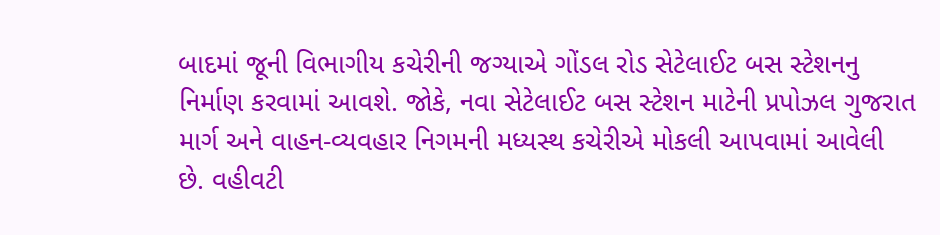બાદમાં જૂની વિભાગીય કચેરીની જગ્યાએ ગોંડલ રોડ સેટેલાઈટ બસ સ્ટેશનનુ નિર્માણ કરવામાં આવશે. જોકે, નવા સેટેલાઈટ બસ સ્ટેશન માટેની પ્રપોઝલ ગુજરાત માર્ગ અને વાહન-વ્યવહાર નિગમની મધ્યસ્થ કચેરીએ મોકલી આપવામાં આવેલી છે. વહીવટી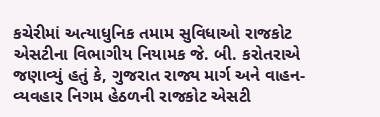કચેરીમાં અત્યાધુનિક તમામ સુવિધાઓ રાજકોટ એસટીના વિભાગીય નિયામક જે. બી. કરોતરાએ જણાવ્યું હતું કે, ગુજરાત રાજ્ય માર્ગ અને વાહન-વ્યવહાર નિગમ હેઠળની રાજકોટ એસટી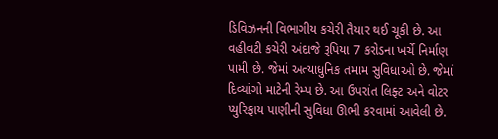ડિવિઝનની વિભાગીય કચેરી તૈયાર થઈ ચૂકી છે. આ વહીવટી કચેરી અંદાજે રૂપિયા 7 કરોડના ખર્ચે નિર્માણ પામી છે. જેમાં અત્યાધુનિક તમામ સુવિધાઓ છે. જેમાં દિવ્યાંગો માટેની રેમ્પ છે. આ ઉપરાંત લિફ્ટ અને વોટર પ્યુરિફાય પાણીની સુવિધા ઊભી કરવામાં આવેલી છે.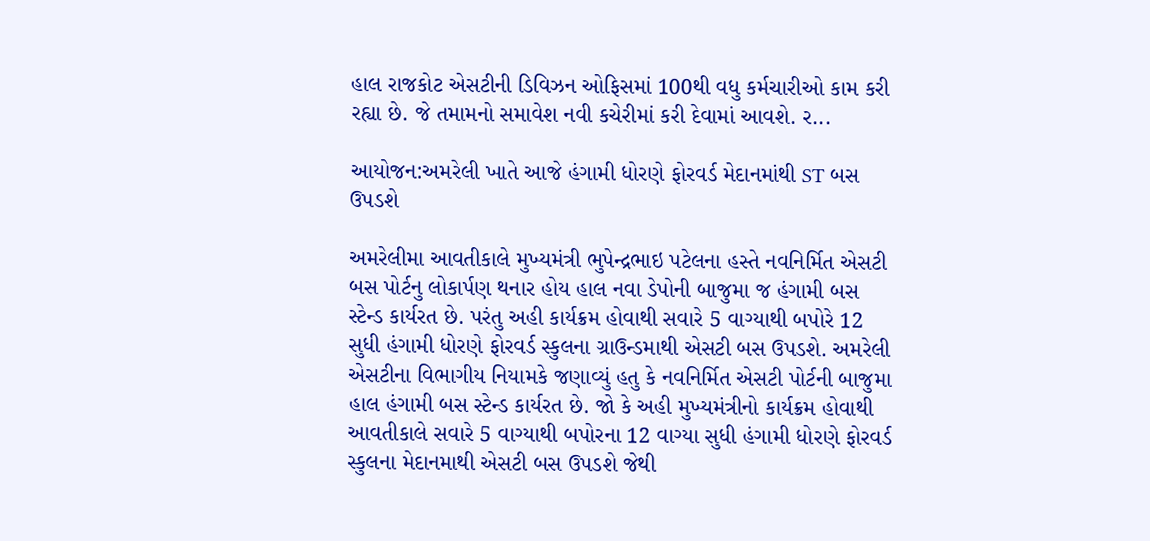હાલ રાજકોટ એસટીની ડિવિઝન ઓફિસમાં 100થી વધુ કર્મચારીઓ કામ કરી રહ્યા છે. જે તમામનો સમાવેશ નવી કચેરીમાં કરી દેવામાં આવશે. ર...

આયોજન:અમરેલી ખાતે આજે હંગામી ધોરણે ફોરવર્ડ મેદાનમાંથી ST બસ ઉપડશે

અમરેલીમા આવતીકાલે મુખ્યમંત્રી ભુપેન્દ્રભાઇ પટેલના હસ્તે નવનિર્મિત એસટી બસ પોર્ટનુ લોકાર્પણ થનાર હોય હાલ નવા ડેપોની બાજુમા જ હંગામી બસ સ્ટેન્ડ કાર્યરત છે. પરંતુ અહી કાર્યક્રમ હોવાથી સવારે 5 વાગ્યાથી બપોરે 12 સુધી હંગામી ધોરણે ફોરવર્ડ સ્કુલના ગ્રાઉન્ડમાથી એસટી બસ ઉપડશે. અમરેલી એસટીના વિભાગીય નિયામકે જણાવ્યું હતુ કે નવનિર્મિત એસટી પોર્ટની બાજુમા હાલ હંગામી બસ સ્ટેન્ડ કાર્યરત છે. જો કે અહી મુખ્યમંત્રીનો કાર્યક્રમ હોવાથી આવતીકાલે સવારે 5 વાગ્યાથી બપોરના 12 વાગ્યા સુધી હંગામી ધોરણે ફોરવર્ડ સ્કુલના મેદાનમાથી એસટી બસ ઉપડશે જેથી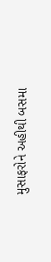મુસાફરોને અહીથી બસમા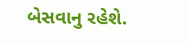બેસવાનુ રહેશે.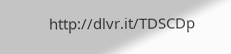http://dlvr.it/TDSCDp